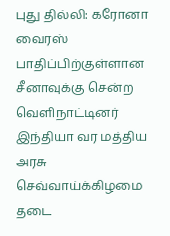புது தில்லி: கரோனா வைரஸ் பாதிப்பிற்குள்ளான சீனாவுக்கு சென்ற வெளிநாட்டினர் இந்தியா வர மத்திய அரசு செவ்வாய்க்கிழமை தடை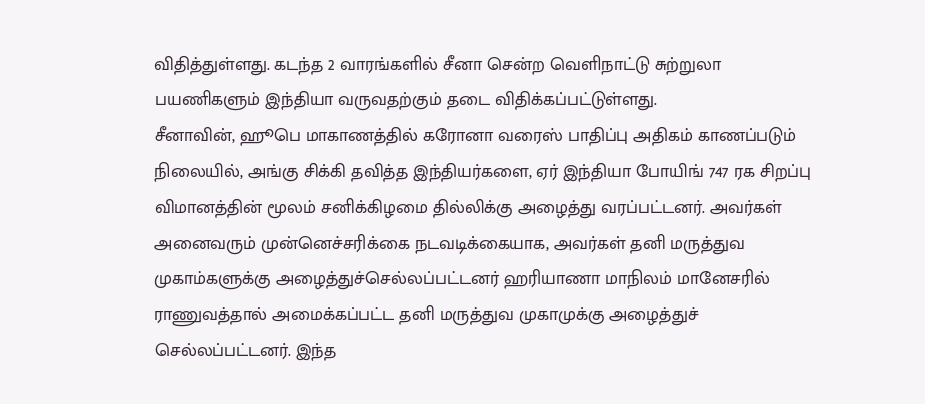விதித்துள்ளது. கடந்த 2 வாரங்களில் சீனா சென்ற வெளிநாட்டு சுற்றுலா பயணிகளும் இந்தியா வருவதற்கும் தடை விதிக்கப்பட்டுள்ளது.
சீனாவின், ஹூபெ மாகாணத்தில் கரோனா வரைஸ் பாதிப்பு அதிகம் காணப்படும் நிலையில், அங்கு சிக்கி தவித்த இந்தியர்களை, ஏர் இந்தியா போயிங் 747 ரக சிறப்பு விமானத்தின் மூலம் சனிக்கிழமை தில்லிக்கு அழைத்து வரப்பட்டனர். அவர்கள் அனைவரும் முன்னெச்சரிக்கை நடவடிக்கையாக, அவர்கள் தனி மருத்துவ முகாம்களுக்கு அழைத்துச்செல்லப்பட்டனர் ஹரியாணா மாநிலம் மானேசரில் ராணுவத்தால் அமைக்கப்பட்ட தனி மருத்துவ முகாமுக்கு அழைத்துச் செல்லப்பட்டனர். இந்த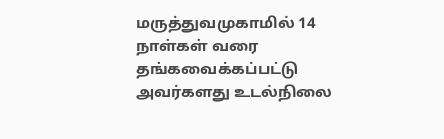மருத்துவமுகாமில் 14 நாள்கள் வரை தங்கவைக்கப்பட்டு அவர்களது உடல்நிலை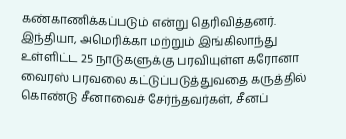கண்காணிக்கப்படும் என்று தெரிவித்தனர்.
இந்தியா, அமெரிக்கா மற்றும் இங்கிலாந்து உள்ளிட்ட 25 நாடுகளுக்கு பரவியுள்ள கரோனா வைரஸ் பரவலை கட்டுப்படுத்துவதை கருத்தில் கொண்டு சீனாவைச் சேர்ந்தவர்கள், சீனப்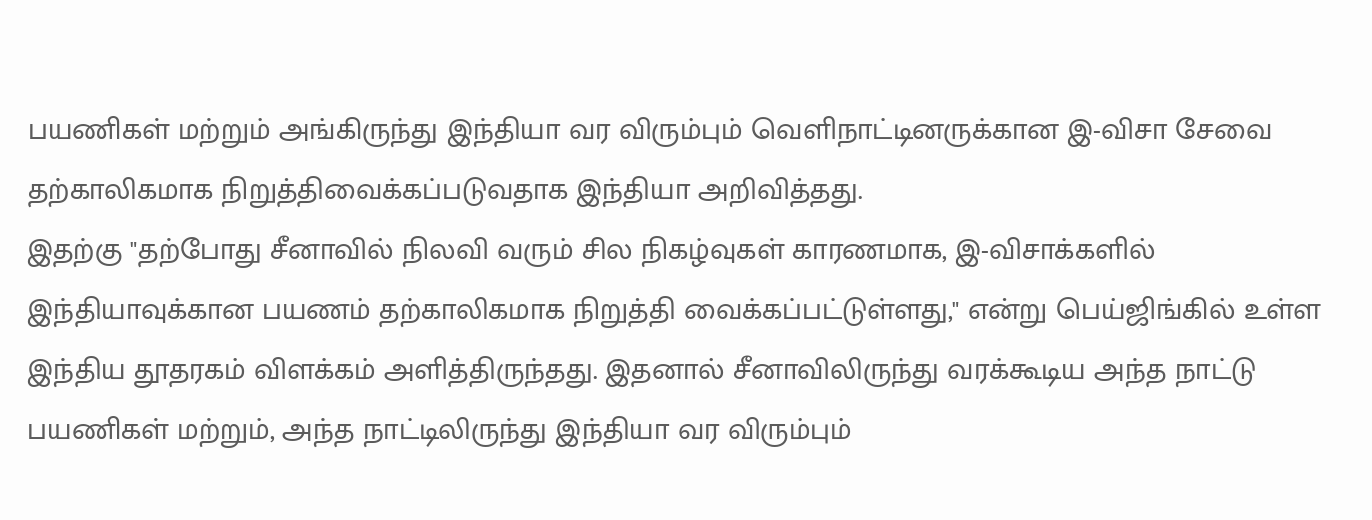பயணிகள் மற்றும் அங்கிருந்து இந்தியா வர விரும்பும் வெளிநாட்டினருக்கான இ-விசா சேவை தற்காலிகமாக நிறுத்திவைக்கப்படுவதாக இந்தியா அறிவித்தது.
இதற்கு "தற்போது சீனாவில் நிலவி வரும் சில நிகழ்வுகள் காரணமாக, இ-விசாக்களில் இந்தியாவுக்கான பயணம் தற்காலிகமாக நிறுத்தி வைக்கப்பட்டுள்ளது," என்று பெய்ஜிங்கில் உள்ள இந்திய தூதரகம் விளக்கம் அளித்திருந்தது. இதனால் சீனாவிலிருந்து வரக்கூடிய அந்த நாட்டு பயணிகள் மற்றும், அந்த நாட்டிலிருந்து இந்தியா வர விரும்பும்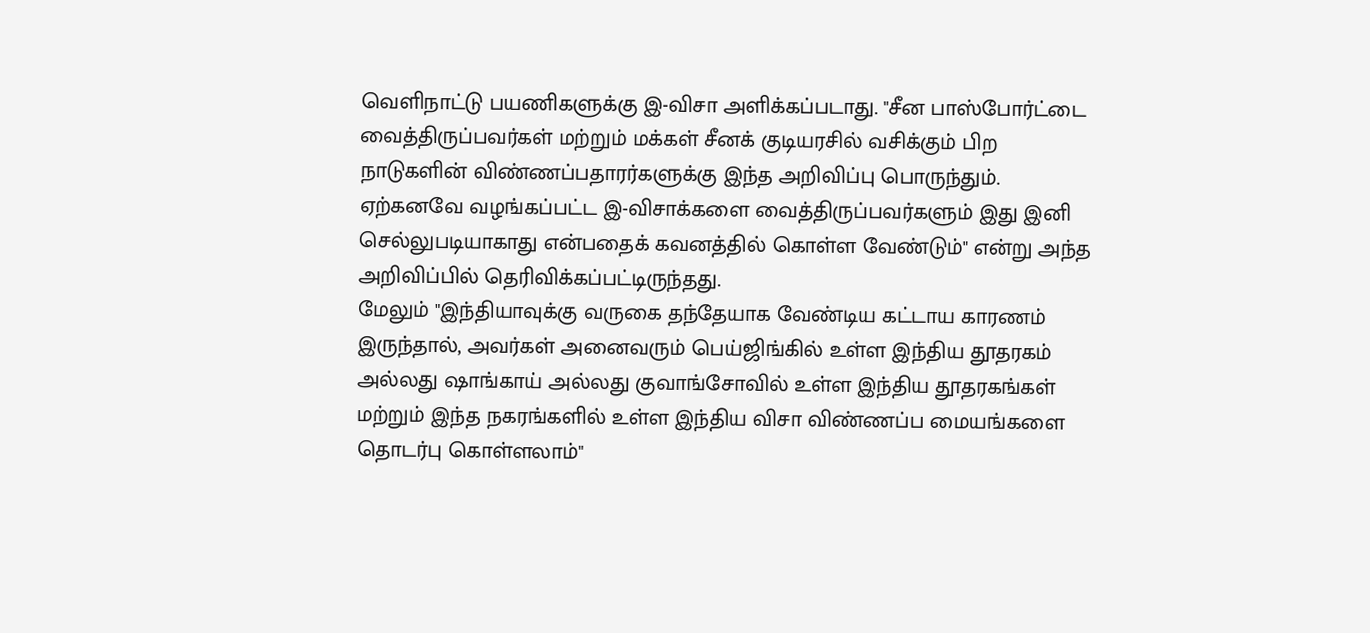வெளிநாட்டு பயணிகளுக்கு இ-விசா அளிக்கப்படாது. "சீன பாஸ்போர்ட்டை வைத்திருப்பவர்கள் மற்றும் மக்கள் சீனக் குடியரசில் வசிக்கும் பிற நாடுகளின் விண்ணப்பதாரர்களுக்கு இந்த அறிவிப்பு பொருந்தும். ஏற்கனவே வழங்கப்பட்ட இ-விசாக்களை வைத்திருப்பவர்களும் இது இனி செல்லுபடியாகாது என்பதைக் கவனத்தில் கொள்ள வேண்டும்" என்று அந்த அறிவிப்பில் தெரிவிக்கப்பட்டிருந்தது.
மேலும் "இந்தியாவுக்கு வருகை தந்தேயாக வேண்டிய கட்டாய காரணம் இருந்தால், அவர்கள் அனைவரும் பெய்ஜிங்கில் உள்ள இந்திய தூதரகம் அல்லது ஷாங்காய் அல்லது குவாங்சோவில் உள்ள இந்திய தூதரகங்கள் மற்றும் இந்த நகரங்களில் உள்ள இந்திய விசா விண்ணப்ப மையங்களை தொடர்பு கொள்ளலாம்"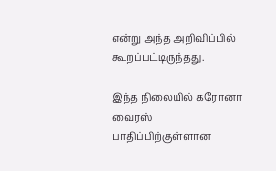என்று அந்த அறிவிப்பில் கூறப்பட்டிருந்தது.

இந்த நிலையில் கரோனா வைரஸ் பாதிப்பிற்குள்ளான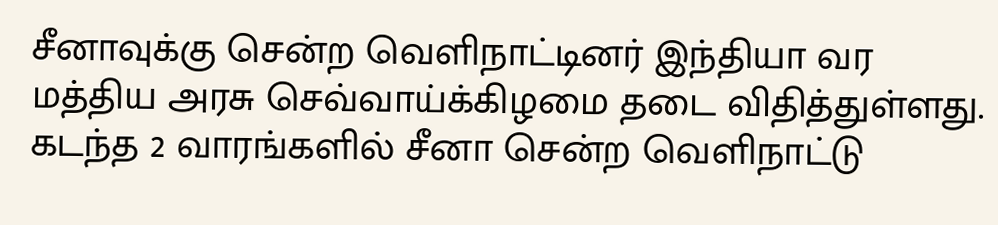சீனாவுக்கு சென்ற வெளிநாட்டினர் இந்தியா வர மத்திய அரசு செவ்வாய்க்கிழமை தடை விதித்துள்ளது. கடந்த 2 வாரங்களில் சீனா சென்ற வெளிநாட்டு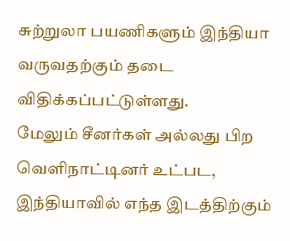சுற்றுலா பயணிகளும் இந்தியா வருவதற்கும் தடை விதிக்கப்பட்டுள்ளது.
மேலும் சீனர்கள் அல்லது பிற வெளிநாட்டினர் உட்பட, இந்தியாவில் எந்த இடத்திற்கும்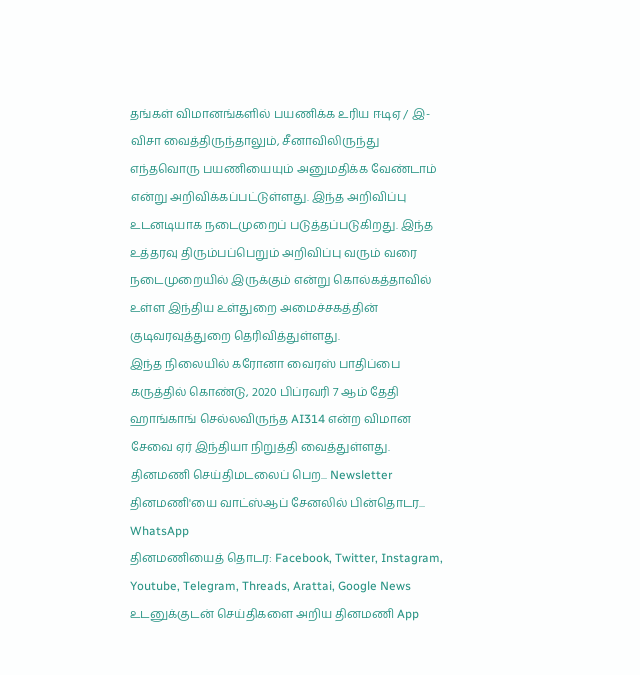தங்கள் விமானங்களில் பயணிக்க உரிய ஈடிஏ / இ-விசா வைத்திருந்தாலும், சீனாவிலிருந்து எந்தவொரு பயணியையும் அனுமதிக்க வேண்டாம் என்று அறிவிக்கப்பட்டுள்ளது. இந்த அறிவிப்பு உடனடியாக நடைமுறைப் படுத்தப்படுகிறது. இந்த உத்தரவு திரும்பப்பெறும் அறிவிப்பு வரும் வரை நடைமுறையில் இருக்கும் என்று கொல்கத்தாவில் உள்ள இந்திய உள்துறை அமைச்சகத்தின் குடிவரவுத்துறை தெரிவித்துள்ளது.
இந்த நிலையில் கரோனா வைரஸ் பாதிப்பை கருத்தில் கொண்டு, 2020 பிப்ரவரி 7 ஆம் தேதி ஹாங்காங் செல்லவிருந்த AI314 என்ற விமான சேவை ஏர் இந்தியா நிறுத்தி வைத்துள்ளது.
தினமணி செய்திமடலைப் பெற... Newsletter
தினமணி'யை வாட்ஸ்ஆப் சேனலில் பின்தொடர... WhatsApp
தினமணியைத் தொடர: Facebook, Twitter, Instagram, Youtube, Telegram, Threads, Arattai, Google News
உடனுக்குடன் செய்திகளை அறிய தினமணி App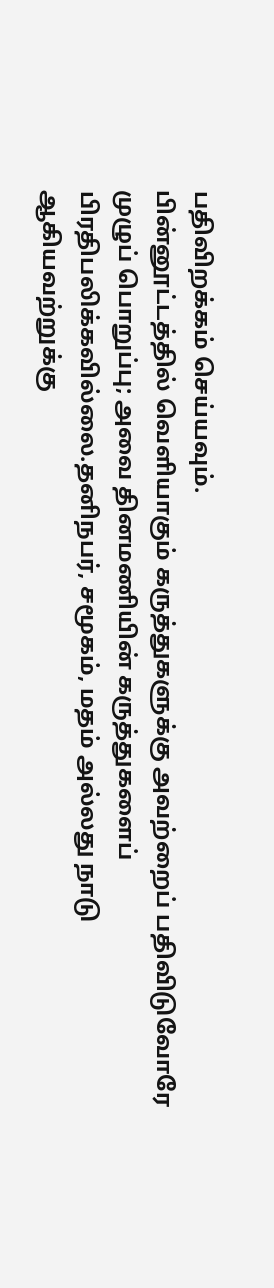பதிவிறக்கம் செய்யவும்.
பின்னூட்டத்தில் வெளியாகும் கருத்துகளுக்கு அவற்றைப் பதிவிடுவோரே முழுப் பொறுப்பு; அவை தினமணியின் கருத்துகளைப் பிரதிபலிக்கவில்லை.தனிநபர், சமூகம், மதம் அல்லது நாடு ஆகியவற்றுக்கு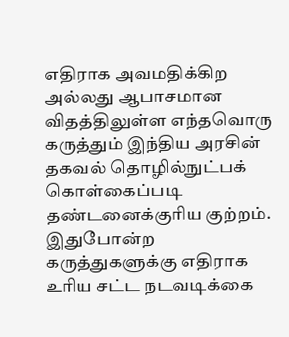எதிராக அவமதிக்கிற அல்லது ஆபாசமான விதத்திலுள்ள எந்தவொரு கருத்தும் இந்திய அரசின் தகவல் தொழில்நுட்பக் கொள்கைப்படி தண்டனைக்குரிய குற்றம். இதுபோன்ற கருத்துகளுக்கு எதிராக உரிய சட்ட நடவடிக்கை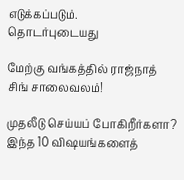எடுக்கப்படும்.
தொடர்புடையது

மேற்கு வங்கத்தில் ராஜ்நாத் சிங் சாலைவலம்!

முதலீடு செய்யப் போகிறீர்களா? இந்த 10 விஷயங்களைத்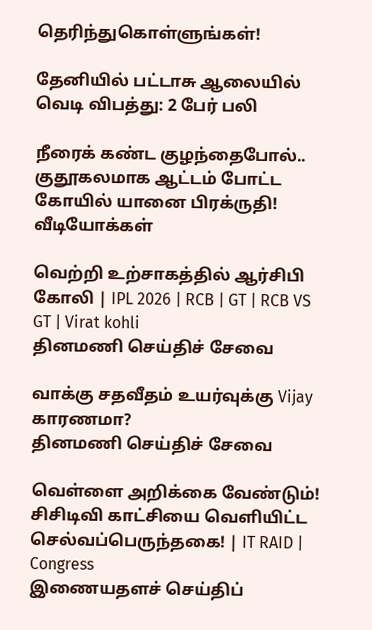தெரிந்துகொள்ளுங்கள்!

தேனியில் பட்டாசு ஆலையில் வெடி விபத்து: 2 பேர் பலி

நீரைக் கண்ட குழந்தைபோல்.. குதூகலமாக ஆட்டம் போட்ட கோயில் யானை பிரக்ருதி!
வீடியோக்கள்

வெற்றி உற்சாகத்தில் ஆர்சிபி கோலி | IPL 2026 | RCB | GT | RCB VS GT | Virat kohli
தினமணி செய்திச் சேவை

வாக்கு சதவீதம் உயர்வுக்கு Vijay காரணமா?
தினமணி செய்திச் சேவை

வெள்ளை அறிக்கை வேண்டும்! சிசிடிவி காட்சியை வெளியிட்ட செல்வப்பெருந்தகை! | IT RAID | Congress
இணையதளச் செய்திப்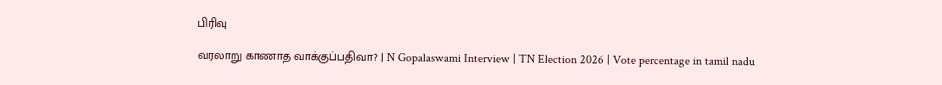பிரிவு

வரலாறு காணாத வாக்குப்பதிவா? | N Gopalaswami Interview | TN Election 2026 | Vote percentage in tamil nadu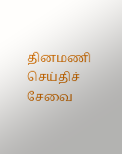தினமணி செய்திச் சேவை